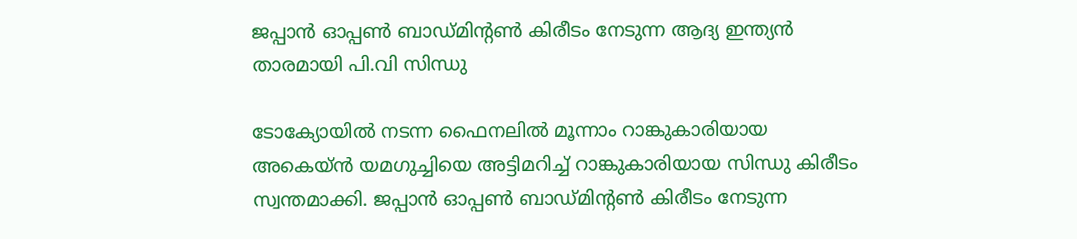ജപ്പാൻ ഓപ്പൺ ബാഡ്മിന്റൺ കിരീടം നേടുന്ന ആദ്യ ഇന്ത്യൻ താരമായി പി.വി സിന്ധു

ടോക്യോയിൽ നടന്ന ഫൈനലിൽ മൂന്നാം റാങ്കുകാരിയായ അകെയ്ൻ യമഗുച്ചിയെ അട്ടിമറിച്ച് റാങ്കുകാരിയായ സിന്ധു കിരീടം സ്വന്തമാക്കി. ജപ്പാൻ ഓപ്പൺ ബാഡ്മിന്റൺ കിരീടം നേടുന്ന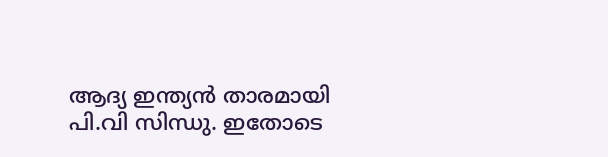ആദ്യ ഇന്ത്യൻ താരമായി പി.വി സിന്ധു. ഇതോടെ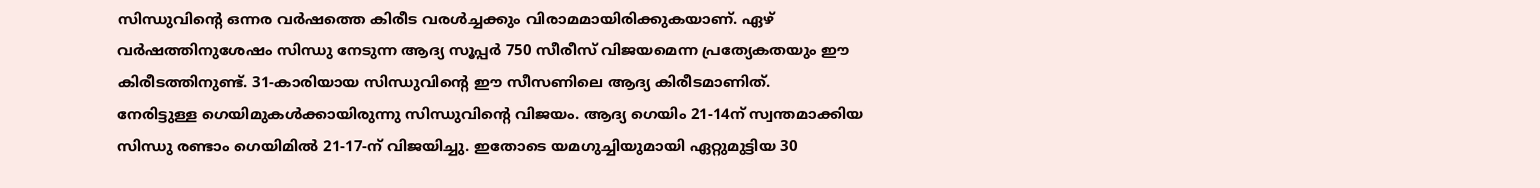സിന്ധുവിന്റെ ഒന്നര വർഷത്തെ കിരീട വരൾച്ചക്കും വിരാമമായിരിക്കുകയാണ്. ഏഴ് വർഷത്തിനുശേഷം സിന്ധു നേടുന്ന ആദ്യ സൂപ്പർ 750 സീരീസ് വിജയമെന്ന പ്രത്യേകതയും ഈ കിരീടത്തിനുണ്ട്. 31-കാരിയായ സിന്ധുവിന്റെ ഈ സീസണിലെ ആദ്യ കിരീടമാണിത്.
നേരിട്ടുള്ള ഗെയിമുകൾക്കായിരുന്നു സിന്ധുവിന്റെ വിജയം. ആദ്യ ഗെയിം 21-14ന് സ്വന്തമാക്കിയ സിന്ധു രണ്ടാം ഗെയിമിൽ 21-17-ന് വിജയിച്ചു. ഇതോടെ യമഗുച്ചിയുമായി ഏറ്റുമുട്ടിയ 30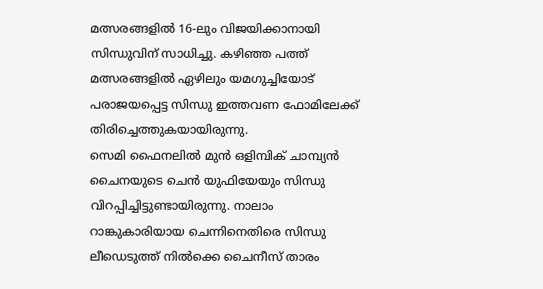മത്സരങ്ങളിൽ 16-ലും വിജയിക്കാനായി സിന്ധുവിന് സാധിച്ചു. കഴിഞ്ഞ പത്ത് മത്സരങ്ങളിൽ ഏഴിലും യമഗുച്ചിയോട് പരാജയപ്പെട്ട സിന്ധു ഇത്തവണ ഫോമിലേക്ക് തിരിച്ചെത്തുകയായിരുന്നു.
സെമി ഫൈനലിൽ മുൻ ഒളിമ്പിക് ചാമ്പ്യൻ ചൈനയുടെ ചെൻ യുഫിയേയും സിന്ധു വിറപ്പിച്ചിട്ടുണ്ടായിരുന്നു. നാലാം റാങ്കുകാരിയായ ചെന്നിനെതിരെ സിന്ധു ലീഡെടുത്ത് നിൽക്കെ ചൈനീസ് താരം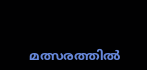മത്സരത്തിൽ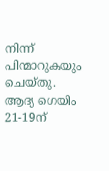നിന്ന് പിന്മാറുകയും ചെയ്തു. ആദ്യ ഗെയിം 21-19ന്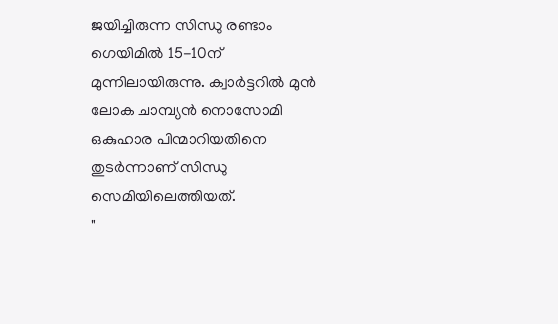ജയിച്ചിരുന്ന സിന്ധു രണ്ടാം ഗെയിമിൽ 15-10ന് മുന്നിലായിരുന്നു. ക്വാർട്ടറിൽ മുൻ ലോക ചാമ്പ്യൻ നൊസോമി ഒകുഹാര പിന്മാറിയതിനെ തുടർന്നാണ് സിന്ധു സെമിയിലെത്തിയത്.
"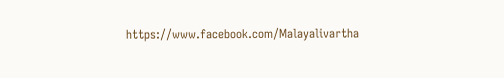https://www.facebook.com/Malayalivartha